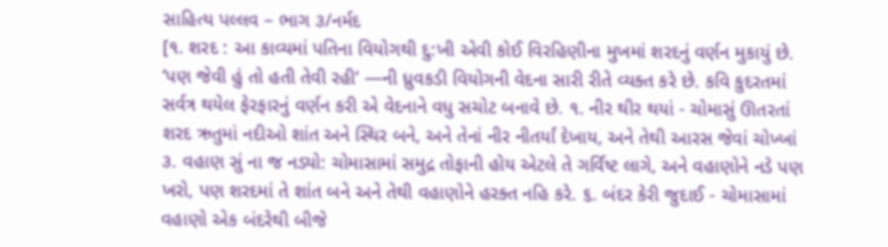સાહિત્ય પલ્લવ – ભાગ ૩/નર્મદ
[૧. શરદ : આ કાવ્યમાં પતિના વિયોગથી દુ:ખી એવી કોઈ વિરહિણીના મુખમાં શરદનું વર્ણન મુકાયું છે. ‘પણ જેવી હું તો હતી તેવી રહી’ —ની ધ્રુવકડી વિયોગની વેદના સારી રીતે વ્યક્ત કરે છે. કવિ કુદરતમાં સર્વત્ર થયેલ ફેરફારનું વર્ણન કરી એ વેદનાને વધુ સચોટ બનાવે છે. ૧. નીર થીર થયાં - ચોમાસું ઊતરતાં શરદ ઋતુમાં નદીઓ શાંત અને સ્થિર બને, અને તેનાં નીર નીતર્યાં દેખાય, અને તેથી આરસ જેવાં ચોખ્ખાં ૩. વહાણ સું ના જ નડ્યો: ચોમાસામાં સમુદ્ર તોફાની હોય એટલે તે ગર્વિષ્ટ લાગે, અને વહાણોને નડે પણ ખરો, પણ શરદમાં તે શાંત બને અને તેથી વહાણોને હરક્ત નહિ કરે. ૬. બંદર કેરી જુદાઈ - ચોમાસામાં વહાણો એક બંદરેથી બીજે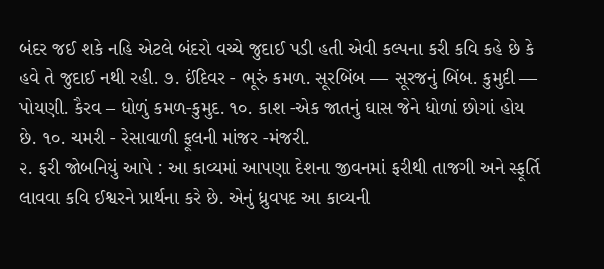બંદર જઈ શકે નહિ એટલે બંદરો વચ્ચે જુદાઈ પડી હતી એવી કલ્પના કરી કવિ કહે છે કે હવે તે જુદાઈ નથી રહી. ૭. ઈંદિવર - ભૂરું કમળ. સૂરબિંબ — સૂરજનું બિંબ. કુમુદી — પોયણી. કૈરવ – ધોળું કમળ-કુમુદ. ૧૦. કાશ -એક જાતનું ઘાસ જેને ધોળાં છોગાં હોય છે. ૧૦. ચમરી - રેસાવાળી ફૂલની માંજર -મંજરી.
૨. ફરી જોબનિયું આપે : આ કાવ્યમાં આપણા દેશના જીવનમાં ફરીથી તાજગી અને સ્ફૂર્તિ લાવવા કવિ ઈશ્વરને પ્રાર્થના કરે છે. એનું ધ્રુવપદ આ કાવ્યની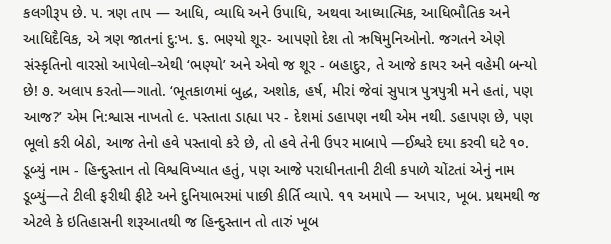કલગીરૂપ છે. ૫. ત્રણ તાપ — આધિ, વ્યાધિ અને ઉપાધિ, અથવા આધ્યાત્મિક, આધિભૌતિક અને આધિદૈવિક, એ ત્રણ જાતનાં દુ:ખ. ૬. ભણ્યો શૂર- આપણો દેશ તો ઋષિમુનિઓનો. જગતને એણે સંસ્કૃતિનો વારસો આપેલો–એથી ‘ભણ્યો’ અને એવો જ શૂર - બહાદુર, તે આજે કાયર અને વહેમી બન્યો છે! ૭. અલાપ કરતો—ગાતો. ‘ભૂતકાળમાં બુદ્ધ, અશોક, હર્ષ, મીરાં જેવાં સુપાત્ર પુત્રપુત્રી મને હતાં, પણ આજ?’ એમ નિ:શ્વાસ નાખતો ૯. પસ્તાતા ડાહ્યા પર - દેશમાં ડહાપણ નથી એમ નથી. ડહાપણ છે, પણ ભૂલો કરી બેઠો, આજ તેનો હવે પસ્તાવો કરે છે, તો હવે તેની ઉપર માબાપે —ઈશ્વરે દયા કરવી ઘટે ૧૦. ડૂબ્યું નામ - હિન્દુસ્તાન તો વિશ્વવિખ્યાત હતું, પણ આજે પરાધીનતાની ટીલી કપાળે ચોંટતાં એનું નામ ડૂબ્યું—તે ટીલી ફરીથી ફીટે અને દુનિયાભરમાં પાછી કીર્તિ વ્યાપે. ૧૧ અમાપે — અપાર, ખૂબ. પ્રથમથી જ એટલે કે ઇતિહાસની શરૂઆતથી જ હિન્દુસ્તાન તો તારું ખૂબ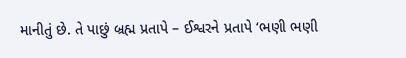માનીતું છે. તે પાછું બ્રહ્મ પ્રતાપે – ઈશ્વરને પ્રતાપે ‘ભણી ભણી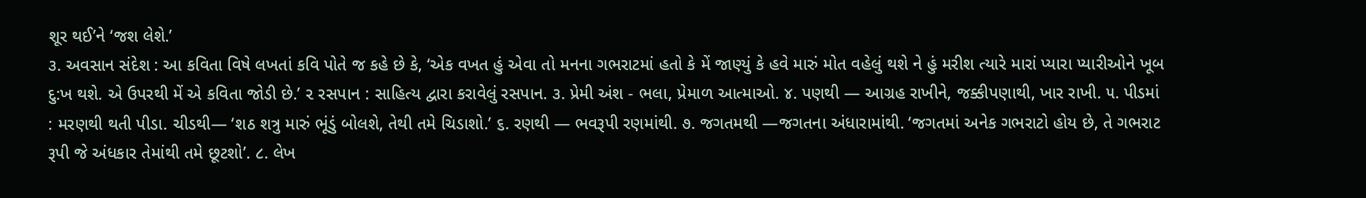શૂર થઈ’ને ‘જશ લેશે.’
૩. અવસાન સંદેશ : આ કવિતા વિષે લખતાં કવિ પોતે જ કહે છે કે, ‘એક વખત હું એવા તો મનના ગભરાટમાં હતો કે મેં જાણ્યું કે હવે મારું મોત વહેલું થશે ને હું મરીશ ત્યારે મારાં પ્યારા પ્યારીઓને ખૂબ દુ:ખ થશે. એ ઉપરથી મેં એ કવિતા જોડી છે.’ ૨ રસપાન : સાહિત્ય દ્વારા કરાવેલું રસપાન. ૩. પ્રેમી અંશ - ભલા, પ્રેમાળ આત્માઓ. ૪. પણથી — આગ્રહ રાખીને, જક્કીપણાથી, ખાર રાખી. ૫. પીડમાં : મરણથી થતી પીડા. ચીડથી— ‘શઠ શત્રુ મારું ભૂંડું બોલશે, તેથી તમે ચિડાશો.’ ૬. રણથી — ભવરૂપી રણમાંથી. ૭. જગતમથી —જગતના અંધારામાંથી. ‘જગતમાં અનેક ગભરાટો હોય છે, તે ગભરાટ રૂપી જે અંધકાર તેમાંથી તમે છૂટશો’. ૮. લેખ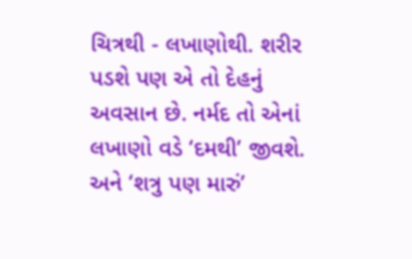ચિત્રથી - લખાણોથી. શરીર પડશે પણ એ તો દેહનું અવસાન છે. નર્મદ તો એનાં લખાણો વડે ‘દમથી’ જીવશે. અને ‘શત્રુ પણ મારું’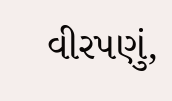વીરપણું,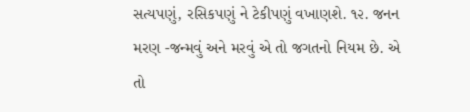સત્યપણું, રસિકપણું ને ટેકીપણું વખાણશે. ૧૨. જનન મરણ -જન્મવું અને મરવું એ તો જગતનો નિયમ છે. એ તો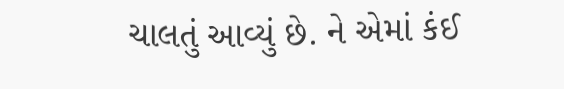ચાલતું આવ્યું છે. ને એમાં કંઈ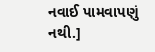નવાઈ પામવાપણું નથી.]